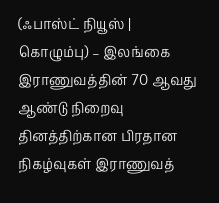(ஃபாஸ்ட் நியூஸ் | கொழும்பு) – இலங்கை இராணுவத்தின் 70 ஆவது ஆண்டு நிறைவு தினத்திற்கான பிரதான நிகழ்வுகள் இராணுவத்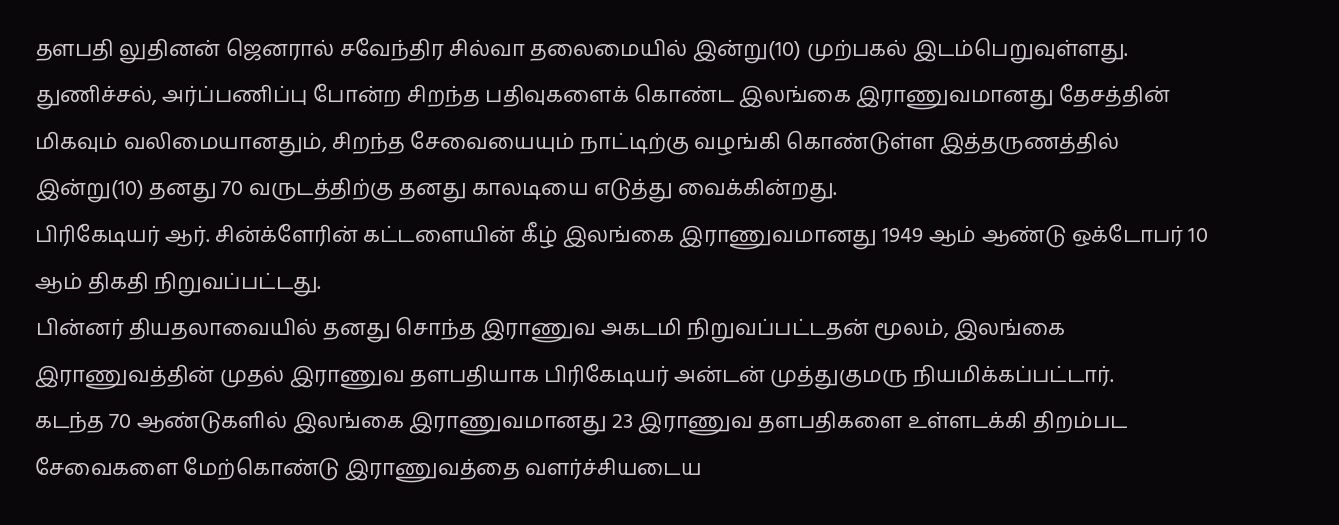தளபதி லுதினன் ஜெனரால் சவேந்திர சில்வா தலைமையில் இன்று(10) முற்பகல் இடம்பெறுவுள்ளது.
துணிச்சல், அர்ப்பணிப்பு போன்ற சிறந்த பதிவுகளைக் கொண்ட இலங்கை இராணுவமானது தேசத்தின் மிகவும் வலிமையானதும், சிறந்த சேவையையும் நாட்டிற்கு வழங்கி கொண்டுள்ள இத்தருணத்தில் இன்று(10) தனது 70 வருடத்திற்கு தனது காலடியை எடுத்து வைக்கின்றது.
பிரிகேடியர் ஆர். சின்க்ளேரின் கட்டளையின் கீழ் இலங்கை இராணுவமானது 1949 ஆம் ஆண்டு ஒக்டோபர் 10 ஆம் திகதி நிறுவப்பட்டது.
பின்னர் தியதலாவையில் தனது சொந்த இராணுவ அகடமி நிறுவப்பட்டதன் மூலம், இலங்கை இராணுவத்தின் முதல் இராணுவ தளபதியாக பிரிகேடியர் அன்டன் முத்துகுமரு நியமிக்கப்பட்டார்.
கடந்த 70 ஆண்டுகளில் இலங்கை இராணுவமானது 23 இராணுவ தளபதிகளை உள்ளடக்கி திறம்பட சேவைகளை மேற்கொண்டு இராணுவத்தை வளர்ச்சியடைய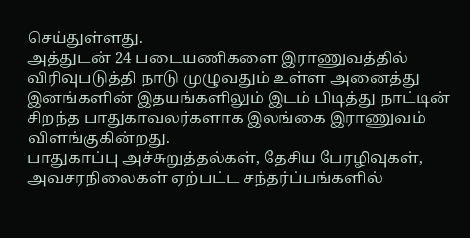செய்துள்ளது.
அத்துடன் 24 படையணிகளை இராணுவத்தில் விரிவுபடுத்தி நாடு முழுவதும் உள்ள அனைத்து இனங்களின் இதயங்களிலும் இடம் பிடித்து நாட்டின் சிறந்த பாதுகாவலர்களாக இலங்கை இராணுவம் விளங்குகின்றது.
பாதுகாப்பு அச்சுறுத்தல்கள், தேசிய பேரழிவுகள், அவசரநிலைகள் ஏற்பட்ட சந்தர்ப்பங்களில்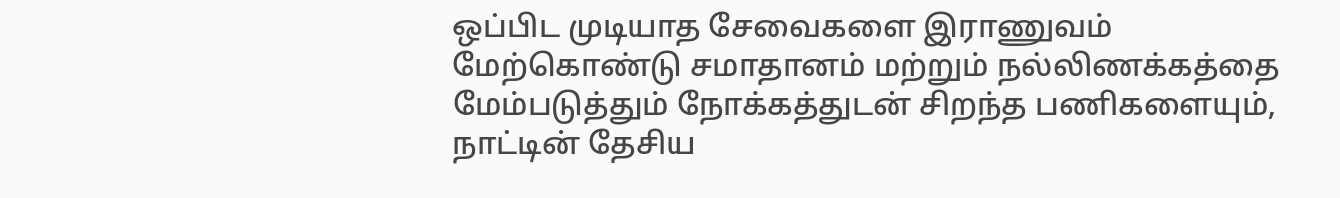ஒப்பிட முடியாத சேவைகளை இராணுவம் மேற்கொண்டு சமாதானம் மற்றும் நல்லிணக்கத்தை மேம்படுத்தும் நோக்கத்துடன் சிறந்த பணிகளையும், நாட்டின் தேசிய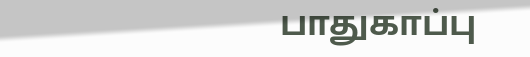பாதுகாப்பு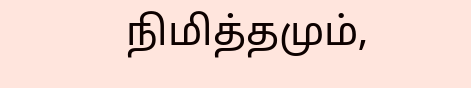நிமித்தமும்,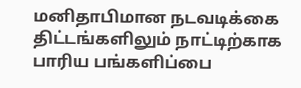மனிதாபிமான நடவடிக்கை திட்டங்களிலும் நாட்டிற்காக பாரிய பங்களிப்பை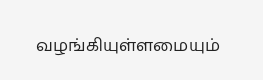வழங்கியுள்ளமையும்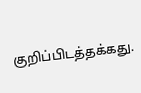குறிப்பிடத்தக்கது.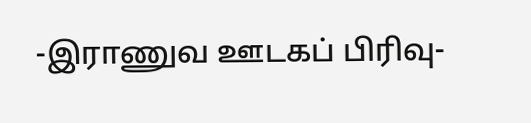-இராணுவ ஊடகப் பிரிவு-